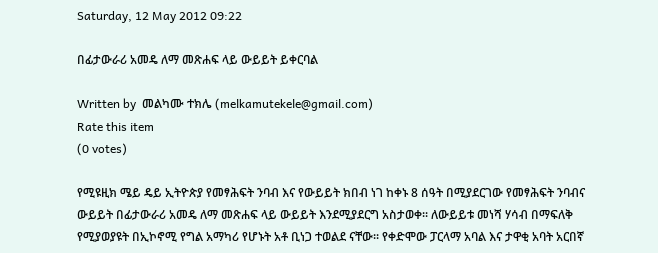Saturday, 12 May 2012 09:22

በፊታውራሪ አመዴ ለማ መጽሐፍ ላይ ውይይት ይቀርባል

Written by  መልካሙ ተክሌ (melkamutekele@gmail.com)
Rate this item
(0 votes)

የሚዩዚክ ሜይ ዴይ ኢትዮጵያ የመፃሕፍት ንባብ እና የውይይት ክበብ ነገ ከቀኑ 8 ሰዓት በሚያደርገው የመፃሕፍት ንባብና ውይይት በፊታውራሪ አመዴ ለማ መጽሐፍ ላይ ውይይት እንደሚያደርግ አስታወቀ፡፡ ለውይይቱ መነሻ ሃሳብ በማፍለቅ የሚያወያዩት በኢኮኖሚ የግል አማካሪ የሆኑት አቶ ቢነጋ ተወልደ ናቸው፡፡ የቀድሞው ፓርላማ አባል እና ታዋቂ አባት አርበኛ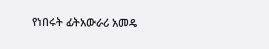የነበሩት ፊትአውራሪ አመዴ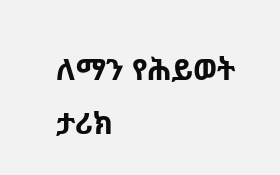ለማን የሕይወት ታሪክ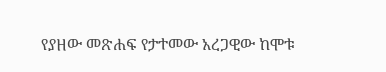የያዘው መጽሐፍ የታተመው አረጋዊው ከሞቱ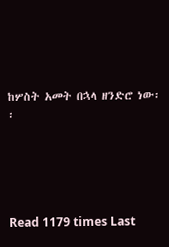ከሦስት አመት በኋላ ዘንድሮ ነው፡፡





Read 1179 times Last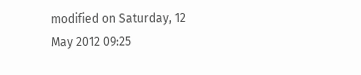modified on Saturday, 12 May 2012 09:25